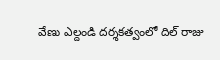వేణు ఎల్దండి దర్శకత్వంలో దిల్ రాజు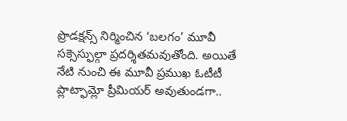ప్రొడక్షన్స్ నిర్మించిన ‘బలగం’ మూవీ సక్సెస్ఫుల్గా ప్రదర్శితమవుతోంది. అయితే నేటి నుంచి ఈ మూవీ ప్రముఖ ఓటీటీ ప్లాట్ఫామ్లో ప్రీమియర్ అవుతుండగా..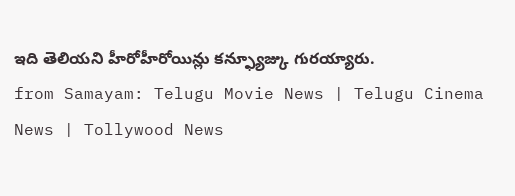ఇది తెలియని హీరోహీరోయిన్లు కన్ఫ్యూజ్కు గురయ్యారు.
from Samayam: Telugu Movie News | Telugu Cinema News | Tollywood News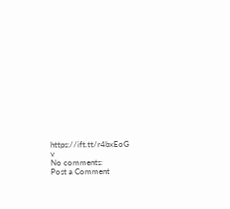https://ift.tt/r4bxEoG
v
No comments:
Post a Comment